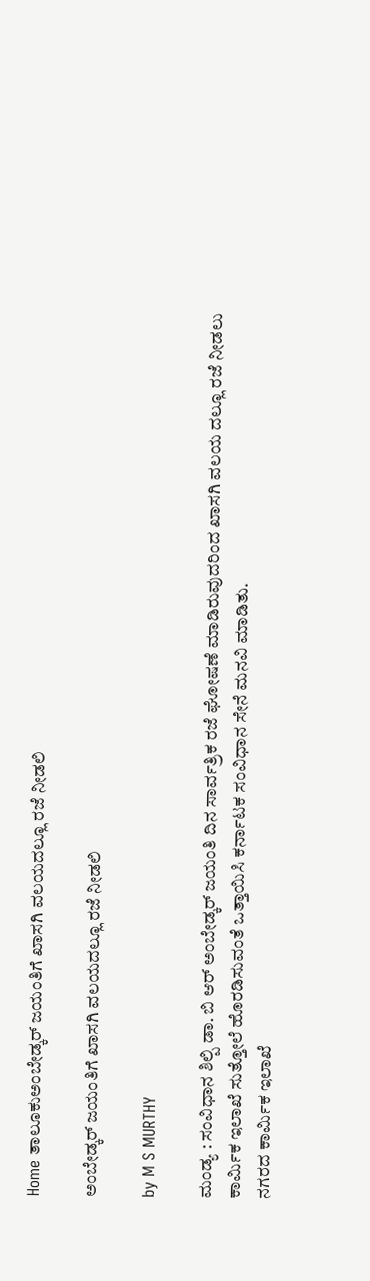Home ತಾಲೂಕುಅಂಬೇಡ್ಕರ್ ಜಯಂತಿಗೆ ಖಾಸಗಿ ವಲಯದಲ್ಲೂ ರಜೆ ನೀಡಲಿ

ಅಂಬೇಡ್ಕರ್ ಜಯಂತಿಗೆ ಖಾಸಗಿ ವಲಯದಲ್ಲೂ ರಜೆ ನೀಡಲಿ

by M S MURTHY

ಮಂಡ್ಯ : ಸಂವಿಧಾನ ಶಿಲ್ಪಿ ಡಾ. ಬಿ ಆರ್ ಅಂಬೇಡ್ಕರ್ ಜಯಂತಿ ದಿನ ಸಾರ್ವತ್ರಿಕ ರಜೆ ಘೋಷಣೆ ಮಾಡಿರುವುದರಿಂದ ಖಾಸಗಿ ವಲಯ ದಲ್ಲೂ ರಜೆ ನೀಡಲು ಕಾರ್ಮಿಕ ಇಲಾಖೆ ಸುತ್ತೋಲೆ ಹೊರಡಿಸುವಂತೆ ಒತ್ತಾಯಿಸಿ ಕರ್ನಾಟಕ ಸಂವಿಧಾನ ಸೇನೆ ಮನವಿ ಮಾಡಿತು.
ನಗರದ ಕಾರ್ಮಿಕ ಇಲಾಖೆ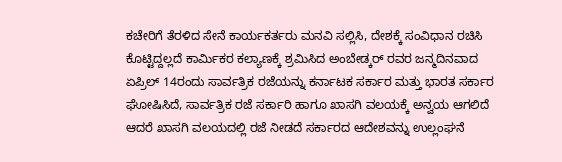ಕಚೇರಿಗೆ ತೆರಳಿದ ಸೇನೆ ಕಾರ್ಯಕರ್ತರು ಮನವಿ ಸಲ್ಲಿಸಿ, ದೇಶಕ್ಕೆ ಸಂವಿಧಾನ ರಚಿಸಿ ಕೊಟ್ಟಿದ್ದಲ್ಲದೆ ಕಾರ್ಮಿಕರ ಕಲ್ಯಾಣಕ್ಕೆ ಶ್ರಮಿಸಿದ ಅಂಬೇಡ್ಕರ್ ರವರ ಜನ್ಮದಿನವಾದ ಏಪ್ರಿಲ್ 14ರಂದು ಸಾರ್ವತ್ರಿಕ ರಜೆಯನ್ನು ಕರ್ನಾಟಕ ಸರ್ಕಾರ ಮತ್ತು ಭಾರತ ಸರ್ಕಾರ ಘೋಷಿಸಿದೆ, ಸಾರ್ವತ್ರಿಕ ರಜೆ ಸರ್ಕಾರಿ ಹಾಗೂ ಖಾಸಗಿ ವಲಯಕ್ಕೆ ಅನ್ವಯ ಆಗಲಿದೆ ಆದರೆ ಖಾಸಗಿ ವಲಯದಲ್ಲಿ ರಜೆ ನೀಡದೆ ಸರ್ಕಾರದ ಆದೇಶವನ್ನು ಉಲ್ಲಂಘನೆ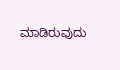ಮಾಡಿರುವುದು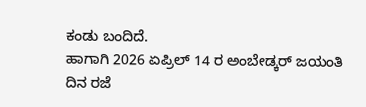ಕಂಡು ಬಂದಿದೆ.
ಹಾಗಾಗಿ 2026 ಏಪ್ರಿಲ್ 14 ರ ಅಂಬೇಡ್ಕರ್ ಜಯಂತಿ ದಿನ ರಜೆ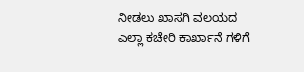ನೀಡಲು ಖಾಸಗಿ ವಲಯದ ಎಲ್ಲಾ ಕಚೇರಿ ಕಾರ್ಖಾನೆ ಗಳಿಗೆ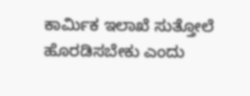ಕಾರ್ಮಿಕ ಇಲಾಖೆ ಸುತ್ತೋಲೆ ಹೊರಡಿಸಬೇಕು ಎಂದು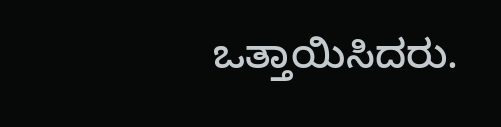ಒತ್ತಾಯಿಸಿದರು.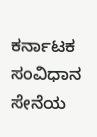ಕರ್ನಾಟಕ ಸಂವಿಧಾನ ಸೇನೆಯ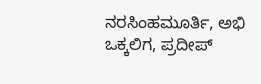ನರಸಿಂಹಮೂರ್ತಿ, ಅಭಿ ಒಕ್ಕಲಿಗ, ಪ್ರದೀಪ್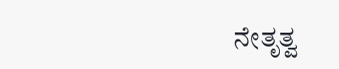ನೇತೃತ್ವ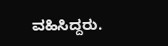ವಹಿಸಿದ್ದರು.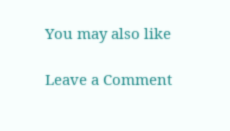You may also like

Leave a Comment